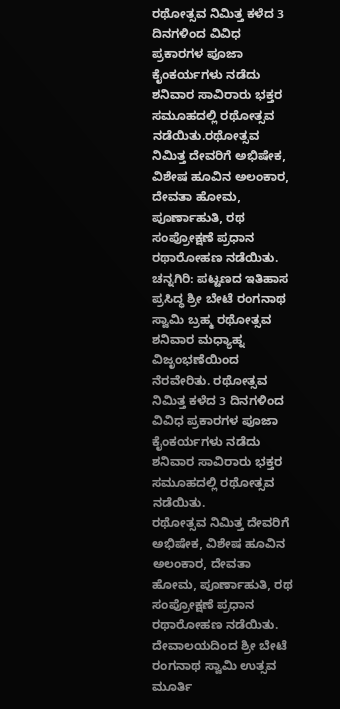ರಥೋತ್ಸವ ನಿಮಿತ್ತ ಕಳೆದ 3 ದಿನಗಳಿಂದ ವಿವಿಧ ಪ್ರಕಾರಗಳ ಪೂಜಾ ಕೈಂಕರ್ಯಗಳು ನಡೆದು ಶನಿವಾರ ಸಾವಿರಾರು ಭಕ್ತರ ಸಮೂಹದಲ್ಲಿ ರಥೋತ್ಸವ ನಡೆಯಿತು.ರಥೋತ್ಸವ ನಿಮಿತ್ತ ದೇವರಿಗೆ ಅಭಿಷೇಕ, ವಿಶೇಷ ಹೂವಿನ ಅಲಂಕಾರ, ದೇವತಾ ಹೋಮ, ಪೂರ್ಣಾಹುತಿ, ರಥ ಸಂಪ್ರೋಕ್ಷಣೆ ಪ್ರಧಾನ ರಥಾರೋಹಣ ನಡೆಯಿತು.
ಚನ್ನಗಿರಿ: ಪಟ್ಟಣದ ಇತಿಹಾಸ ಪ್ರಸಿದ್ಧ ಶ್ರೀ ಬೇಟೆ ರಂಗನಾಥ ಸ್ವಾಮಿ ಬ್ರಹ್ಮ ರಥೋತ್ಸವ ಶನಿವಾರ ಮಧ್ಯಾಹ್ನ ವಿಜೃಂಭಣೆಯಿಂದ ನೆರವೇರಿತು. ರಥೋತ್ಸವ ನಿಮಿತ್ತ ಕಳೆದ 3 ದಿನಗಳಿಂದ ವಿವಿಧ ಪ್ರಕಾರಗಳ ಪೂಜಾ ಕೈಂಕರ್ಯಗಳು ನಡೆದು ಶನಿವಾರ ಸಾವಿರಾರು ಭಕ್ತರ ಸಮೂಹದಲ್ಲಿ ರಥೋತ್ಸವ ನಡೆಯಿತು.
ರಥೋತ್ಸವ ನಿಮಿತ್ತ ದೇವರಿಗೆ ಅಭಿಷೇಕ, ವಿಶೇಷ ಹೂವಿನ ಅಲಂಕಾರ, ದೇವತಾ ಹೋಮ, ಪೂರ್ಣಾಹುತಿ, ರಥ ಸಂಪ್ರೋಕ್ಷಣೆ ಪ್ರಧಾನ ರಥಾರೋಹಣ ನಡೆಯಿತು. ದೇವಾಲಯದಿಂದ ಶ್ರೀ ಬೇಟೆ ರಂಗನಾಥ ಸ್ವಾಮಿ ಉತ್ಸವ ಮೂರ್ತಿ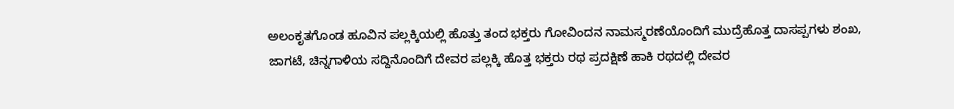ಅಲಂಕೃತಗೊಂಡ ಹೂವಿನ ಪಲ್ಲಕ್ಕಿಯಲ್ಲಿ ಹೊತ್ತು ತಂದ ಭಕ್ತರು ಗೋವಿಂದನ ನಾಮಸ್ಮರಣೆಯೊಂದಿಗೆ ಮುದ್ರೆಹೊತ್ತ ದಾಸಪ್ಪಗಳು ಶಂಖ, ಜಾಗಟೆ, ಚಿನ್ನಗಾಳಿಯ ಸದ್ದಿನೊಂದಿಗೆ ದೇವರ ಪಲ್ಲಕ್ಕಿ ಹೊತ್ತ ಭಕ್ತರು ರಥ ಪ್ರದಕ್ಷಿಣೆ ಹಾಕಿ ರಥದಲ್ಲಿ ದೇವರ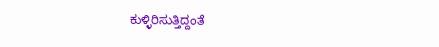ಕುಳ್ಳಿರಿಸುತ್ತಿದ್ದಂತೆ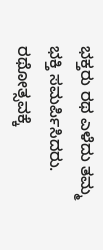ಭಕ್ತರು ರಥ ಎಳೆದು ತಮ್ಮ ಭಕ್ತಿ ಸಮರ್ಪಿಸಿದರು. ರಥೋತ್ಸವಕ್ಕೆ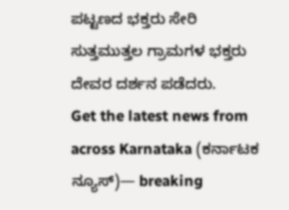ಪಟ್ಟಣದ ಭಕ್ತರು ಸೇರಿ ಸುತ್ತಮುತ್ತಲ ಗ್ರಾಮಗಳ ಭಕ್ತರು ದೇವರ ದರ್ಶನ ಪಡೆದರು.
Get the latest news from across Karnataka (ಕರ್ನಾಟಕ ನ್ಯೂಸ್)— breaking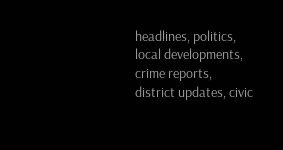headlines, politics, local developments, crime reports, district updates, civic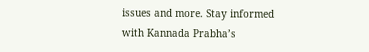issues and more. Stay informed with Kannada Prabha’s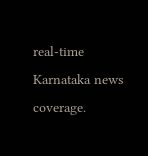real‑time Karnataka news coverage.